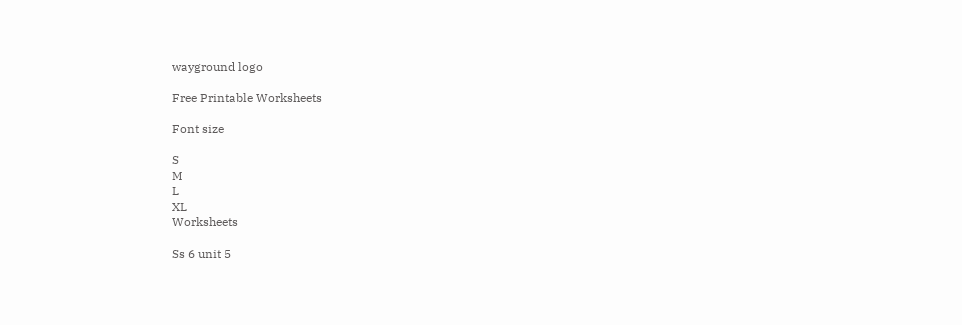wayground logo

Free Printable Worksheets

Font size

S
M
L
XL
Worksheets

Ss 6 unit 5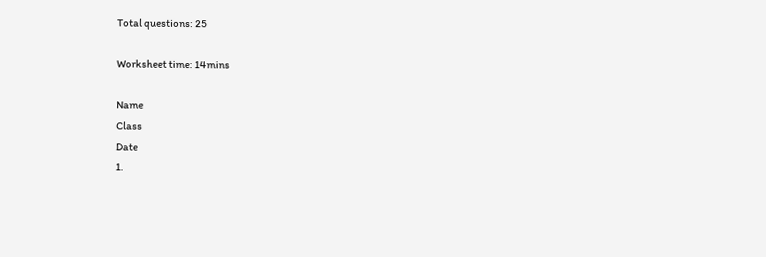Total questions: 25

Worksheet time: 14mins

Name
Class
Date
1.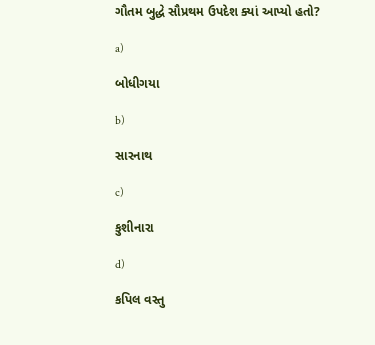ગૌતમ બુદ્ધે સૌપ્રથમ ઉપદેશ ક્યાં આપ્યો હતો?

a)

બોધીગયા

b)

સારનાથ

c)

કુશીનારા

d)

કપિલ વસ્તુ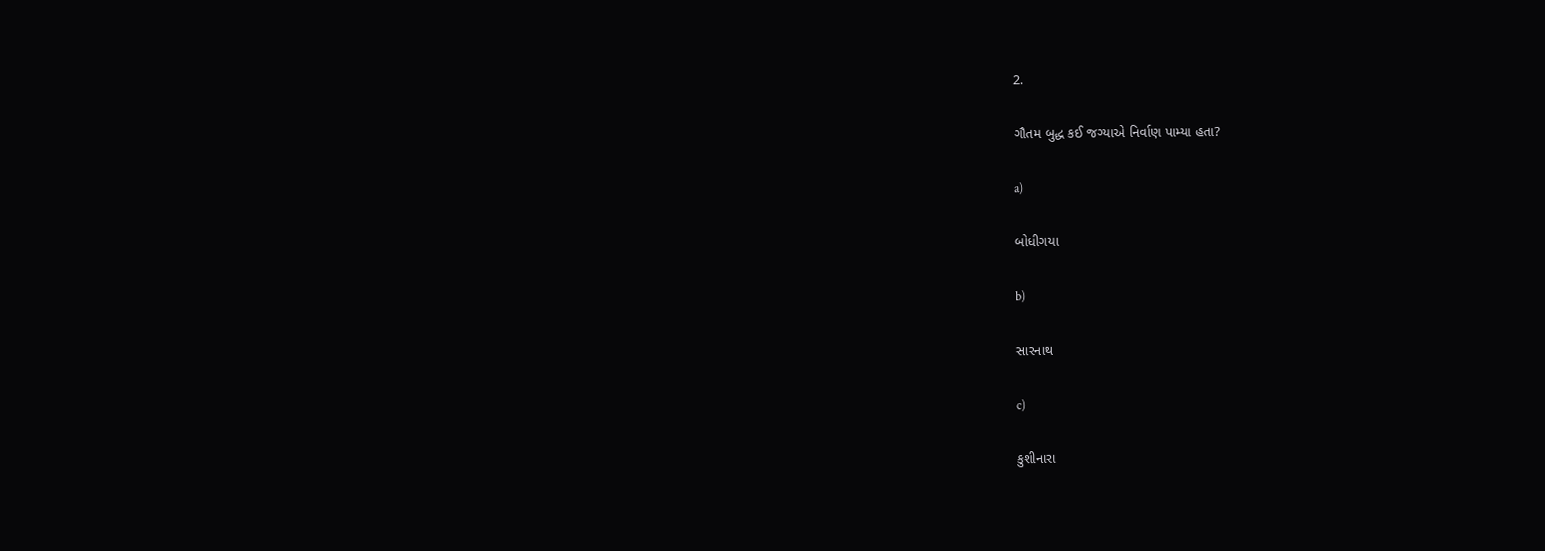2.

ગૌતમ બુદ્ધ કઈ જગ્યાએ નિર્વાણ પામ્યા હતા?

a)

બોધીગયા

b)

સારનાથ

c)

કુશીનારા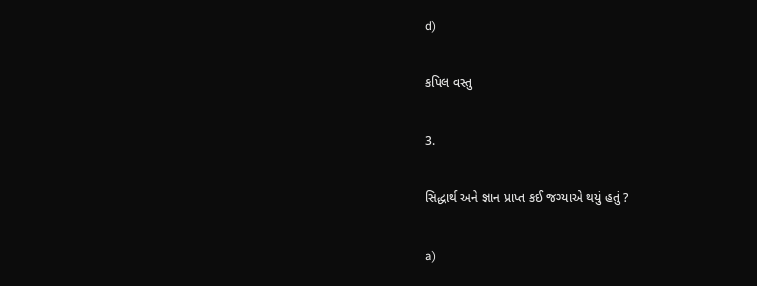d)

કપિલ વસ્તુ

3.

સિદ્ધાર્થ અને જ્ઞાન પ્રાપ્ત કઈ જગ્યાએ થયું હતું ?

a)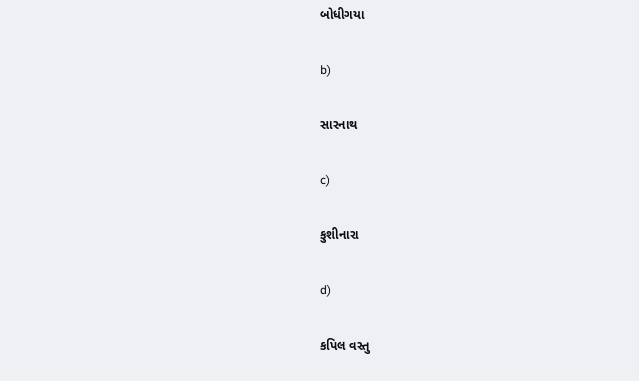બોધીગયા

b)

સારનાથ

c)

કુશીનારા

d)

કપિલ વસ્તુ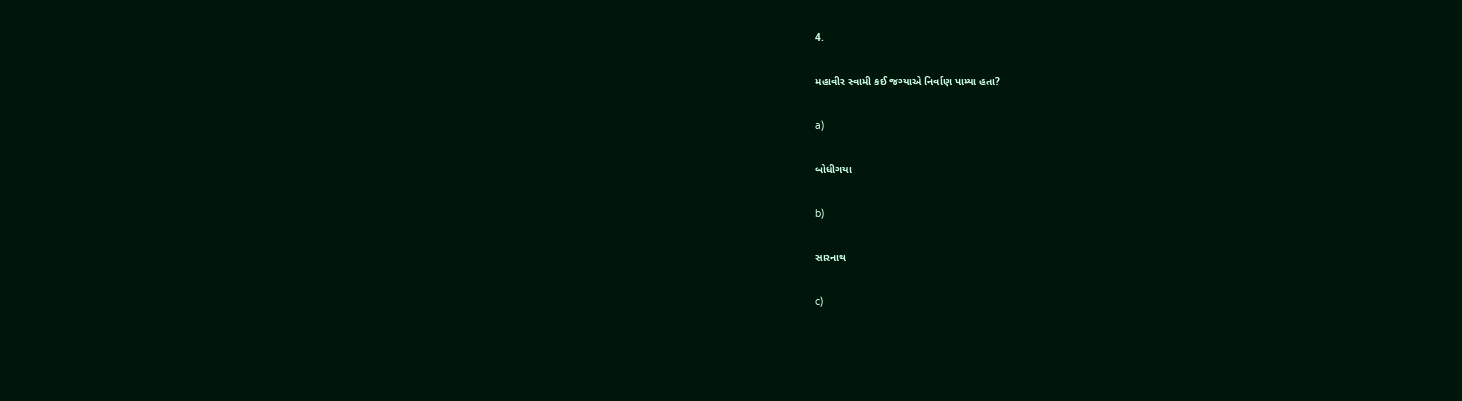4.

મહાવીર સ્વામી કઈ જગ્યાએ નિર્વાણ પામ્યા હતા?

a)

બોધીગયા

b)

સારનાથ

c)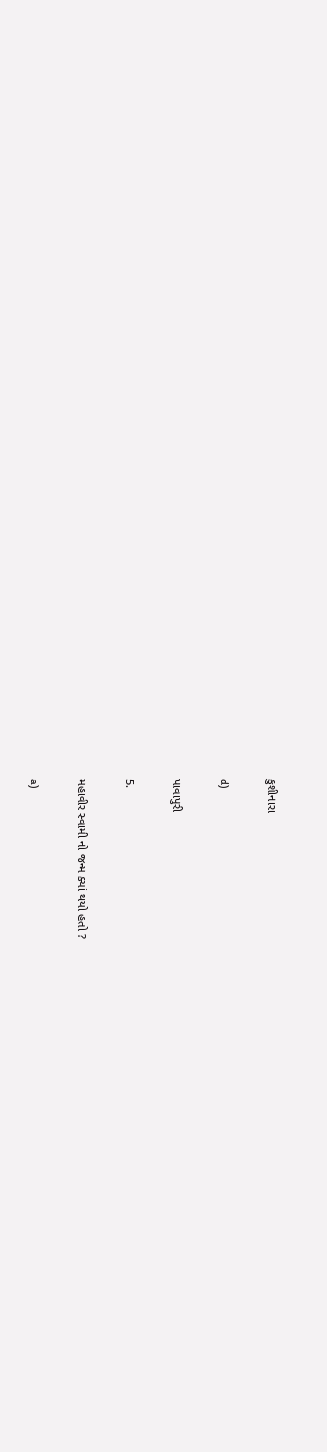કુશીનારા

d)

પાવાપુરી

5.

મહાવીર સ્વામી નો જન્મ ક્યાં થયો હતો ?

a)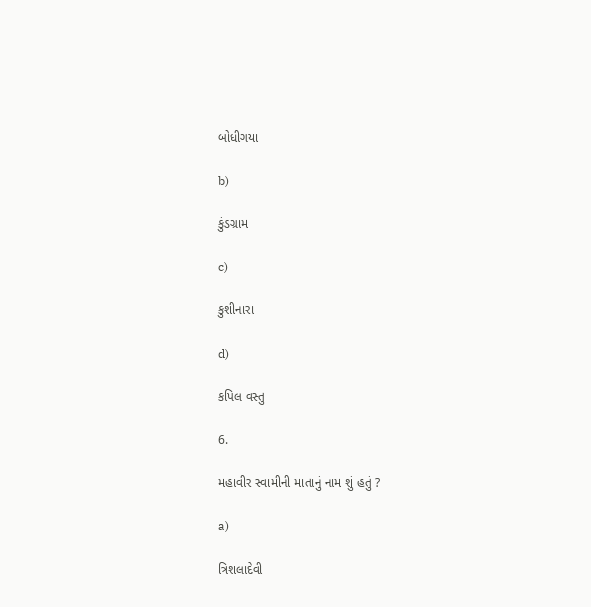બોધીગયા

b)

કુંડગ્રામ

c)

કુશીનારા

d)

કપિલ વસ્તુ

6.

મહાવીર સ્વામીની માતાનું નામ શું હતું ?

a)

ત્રિશલાદેવી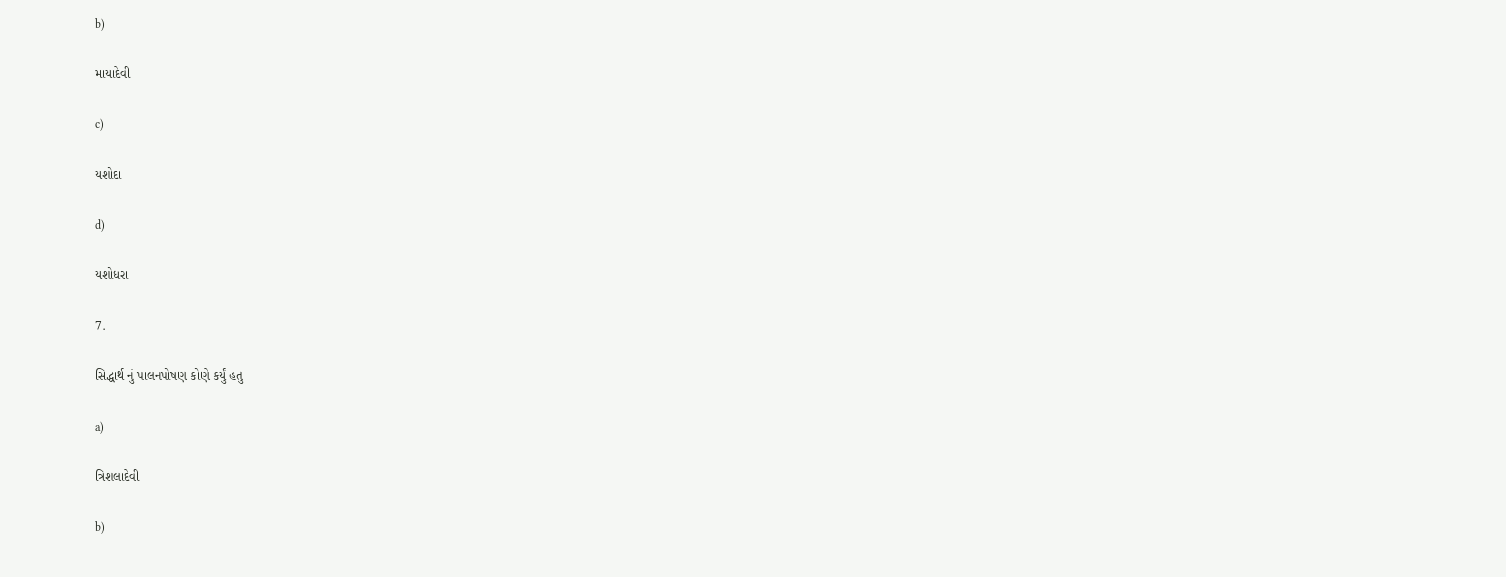b)

માયાદેવી

c)

યશોદા

d)

યશોધરા

7.

સિદ્ધાર્થ નું પાલનપોષણ કોણે કર્યું હતુ

a)

ત્રિશલાદેવી

b)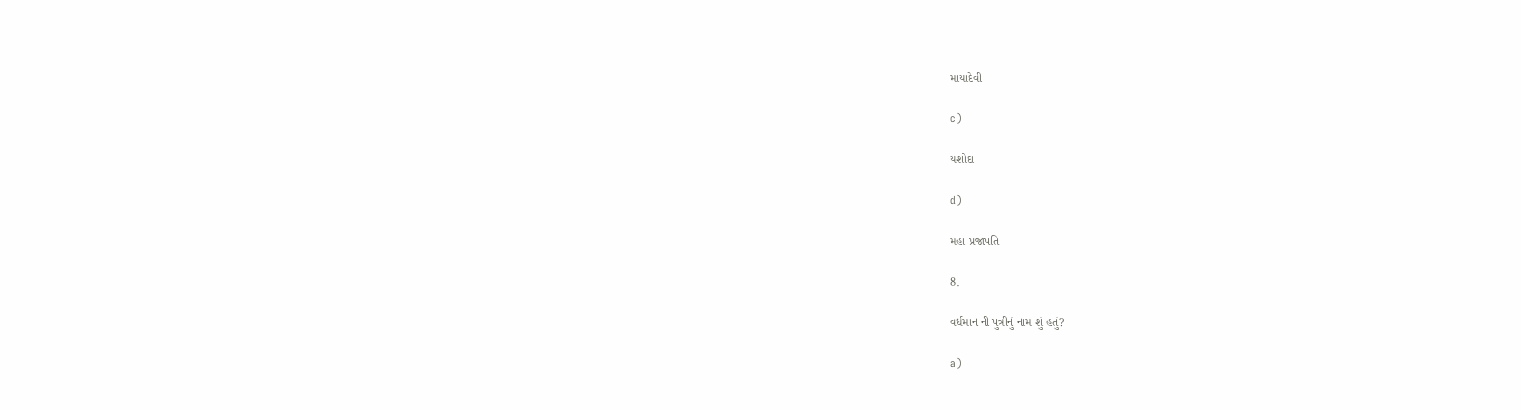માયાદેવી

c)

યશોદા

d)

મહા પ્રજાપતિ

8.

વર્ધમાન ની પુત્રીનું નામ શું હતું?

a)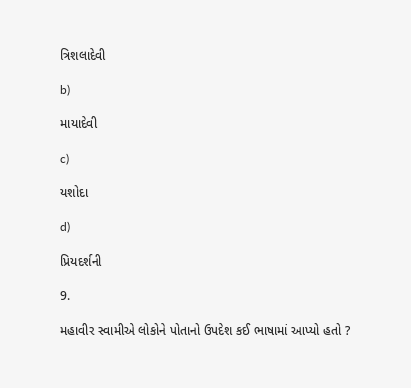ત્રિશલાદેવી

b)

માયાદેવી

c)

યશોદા

d)

પ્રિયદર્શની

9.

મહાવીર સ્વામીએ લોકોને પોતાનો ઉપદેશ કઈ ભાષામાં આપ્યો હતો ?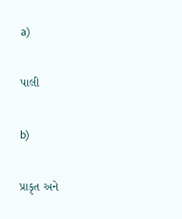a)

પાલી

b)

પ્રાકૃત અને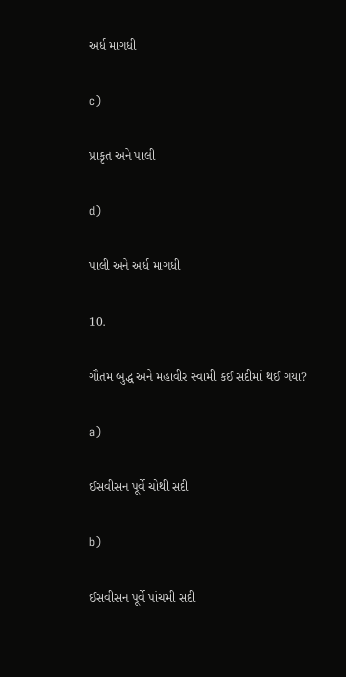અર્ધ માગધી

c)

પ્રાકૃત અને પાલી

d)

પાલી અને અર્ધ માગધી

10.

ગૌતમ બુદ્ધ અને મહાવીર સ્વામી કઈ સદીમાં થઈ ગયા?

a)

ઈસવીસન પૂર્વે ચોથી સદી

b)

ઈસવીસન પૂર્વે પાંચમી સદી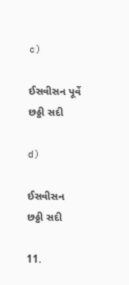c)

ઈસવીસન પૂર્વે છઠ્ઠી સદી

d)

ઈસવીસન છઠ્ઠી સદી

11.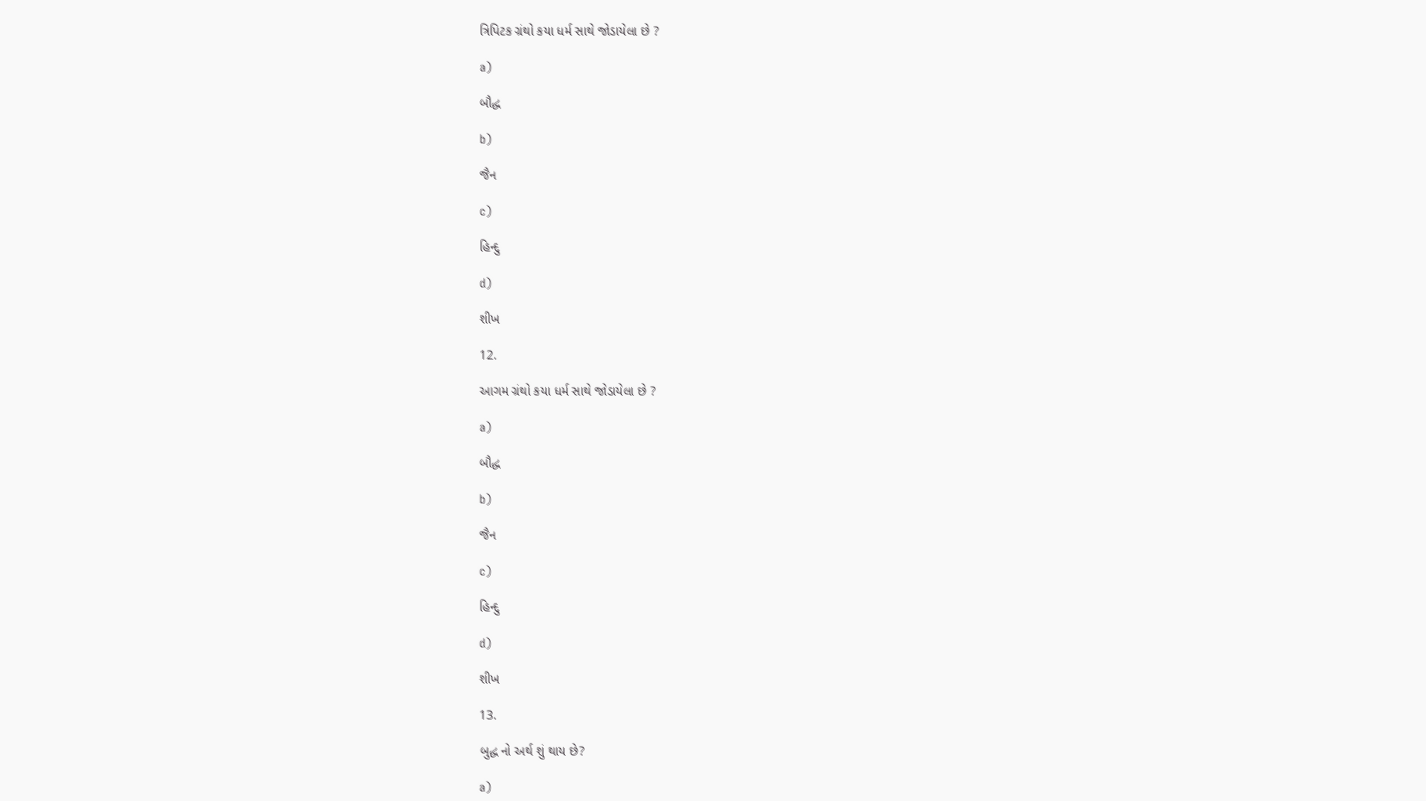ત્રિપિટક ગ્રંથો કયા ધર્મ સાથે જોડાયેલા છે ?

a)

બૌદ્ધ

b)

જૈન

c)

હિન્દુ

d)

શીખ

12.

આગમ ગ્રંથો કયા ધર્મ સાથે જોડાયેલા છે ?

a)

બૌદ્ધ

b)

જૈન

c)

હિન્દુ

d)

શીખ

13.

બુદ્ધ નો અર્થ શું થાય છે?

a)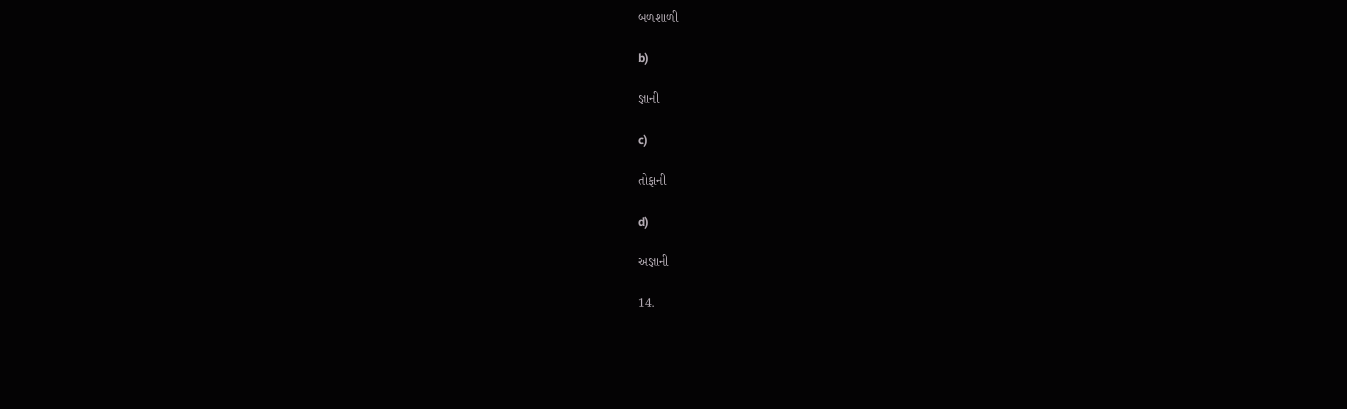બળશાળી

b)

જ્ઞાની

c)

તોફાની

d)

અજ્ઞાની

14.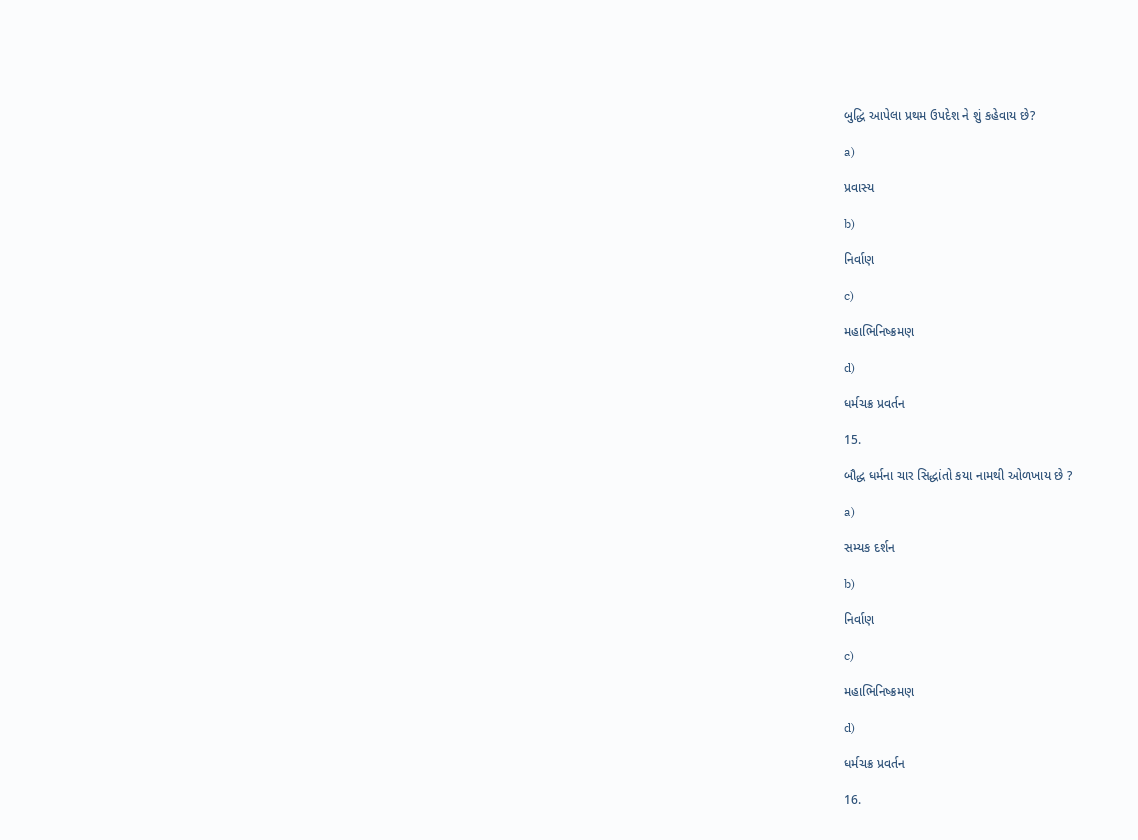બુદ્ધિ આપેલા પ્રથમ ઉપદેશ ને શું કહેવાય છે?

a)

પ્રવાસ્ય

b)

નિર્વાણ

c)

મહાભિનિષ્ક્રમણ

d)

ધર્મચક્ર પ્રવર્તન

15.

બૌદ્ધ ધર્મના ચાર સિદ્ધાંતો કયા નામથી ઓળખાય છે ?

a)

સમ્યક દર્શન

b)

નિર્વાણ

c)

મહાભિનિષ્ક્રમણ

d)

ધર્મચક્ર પ્રવર્તન

16.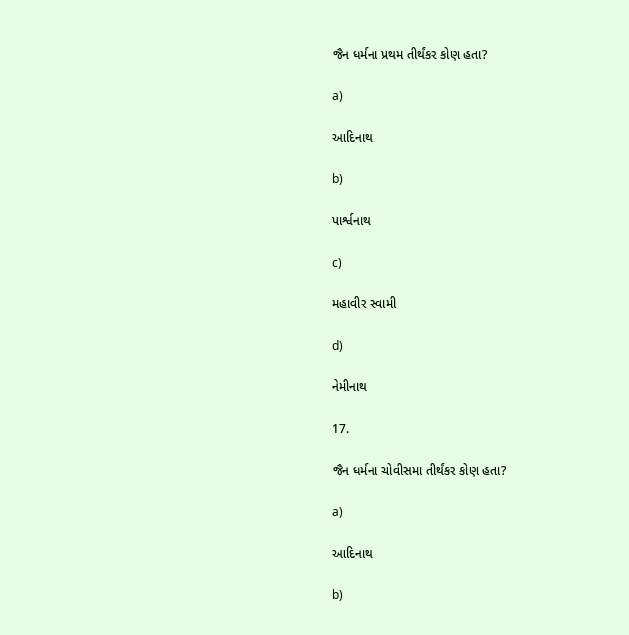જૈન ધર્મના પ્રથમ તીર્થંકર કોણ હતા?

a)

આદિનાથ

b)

પાર્શ્વનાથ

c)

મહાવીર સ્વામી

d)

નેમીનાથ

17.

જૈન ધર્મના ચોવીસમા તીર્થંકર કોણ હતા?

a)

આદિનાથ

b)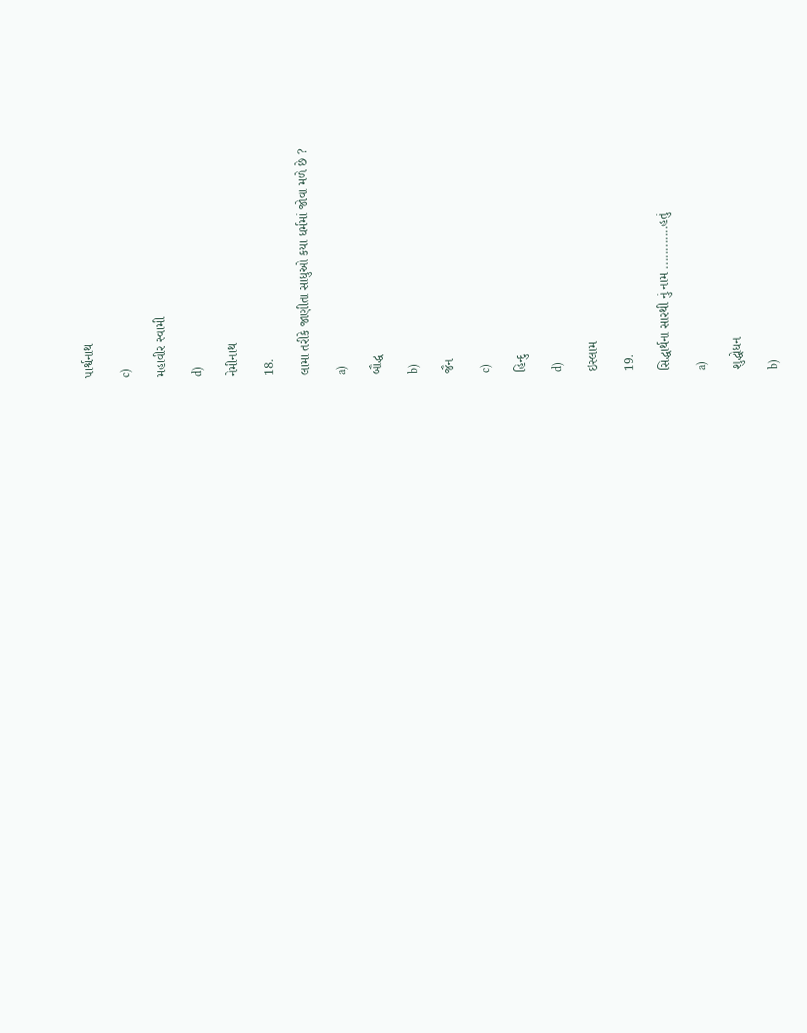પાર્શ્વનાથ

c)

મહાવીર સ્વામી

d)

નેમીનાથ

18.

લામા તરીકે જાણીતા સાધુઓ કયા ધર્મમાં જોવા મળે છે ?

a)

બૌદ્ધ

b)

જૈન

c)

હિન્દુ

d)

ઇસ્લામ

19.

સિદ્ધાર્થના સારથી નું નામ ............હતું

a)

શુદ્ધોધન

b)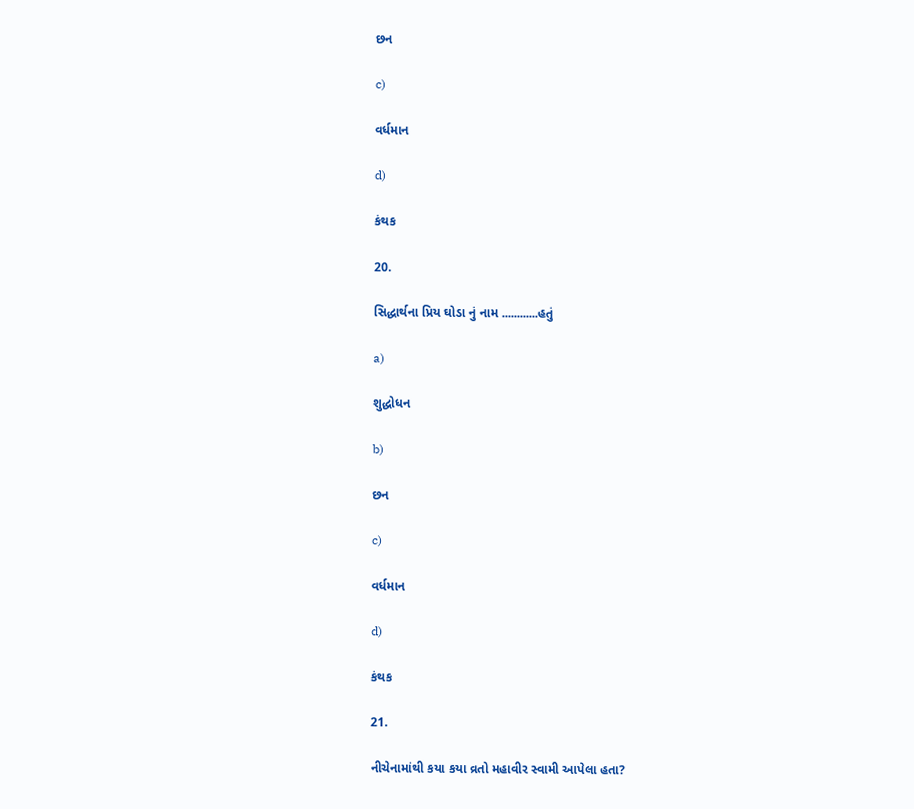છન

c)

વર્ધમાન

d)

કંથક

20.

સિદ્ધાર્થના પ્રિય ઘોડા નું નામ ............હતું

a)

શુદ્ધોધન

b)

છન

c)

વર્ધમાન

d)

કંથક

21.

નીચેનામાંથી કયા કયા વ્રતો મહાવીર સ્વામી આપેલા હતા?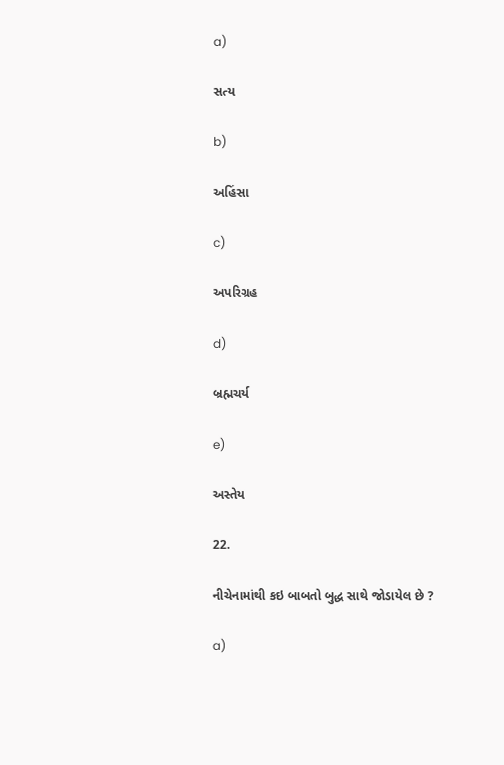a)

સત્ય

b)

અહિંસા

c)

અપરિગ્રહ

d)

બ્રહ્મચર્ય

e)

અસ્તેય

22.

નીચેનામાંથી કઇ બાબતો બુદ્ધ સાથે જોડાયેલ છે ?

a)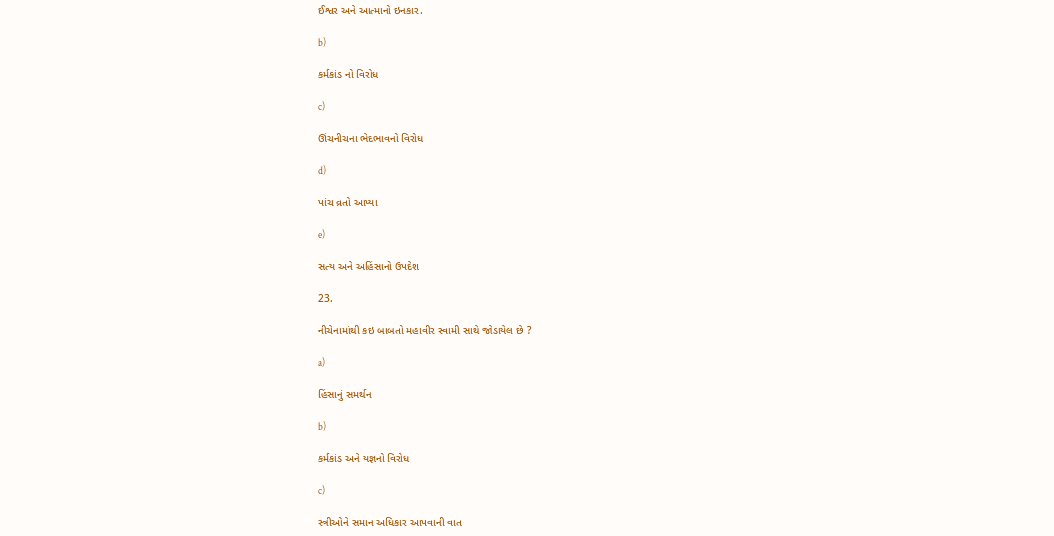ઈશ્વર અને આત્માનો ઇનકાર.

b)

કર્મકાંડ નો વિરોધ

c)

ઊંચનીચના ભેદભાવનો વિરોધ

d)

પાંચ વ્રતો આપ્યા

e)

સત્ય અને અહિંસાનો ઉપદેશ

23.

નીચેનામાંથી કઇ બાબતો મહાવીર સ્વામી સાથે જોડાયેલ છે ?

a)

હિંસાનું સમર્થન

b)

કર્મકાંડ અને યજ્ઞનો વિરોધ

c)

સ્ત્રીઓને સમાન અધિકાર આપવાની વાત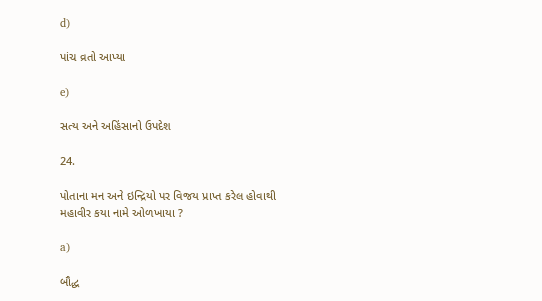d)

પાંચ વ્રતો આપ્યા

e)

સત્ય અને અહિંસાનો ઉપદેશ

24.

પોતાના મન અને ઇન્દ્રિયો પર વિજય પ્રાપ્ત કરેલ હોવાથી મહાવીર કયા નામે ઓળખાયા ?

a)

બૌદ્ધ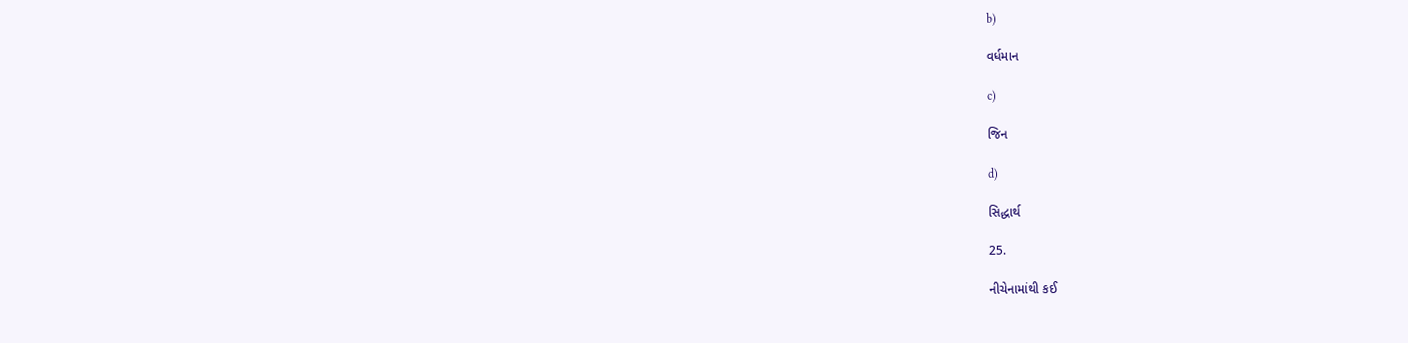b)

વર્ધમાન

c)

જિન

d)

સિદ્ધાર્થ

25.

નીચેનામાંથી કઈ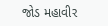જોડ મહાવીર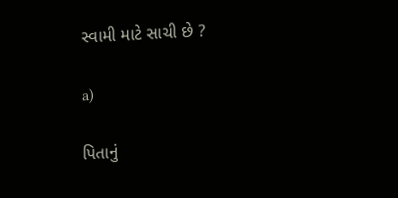સ્વામી માટે સાચી છે ?

a)

પિતાનું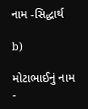નામ -સિદ્ધાર્થ

b)

મોટાભાઈનું નામ -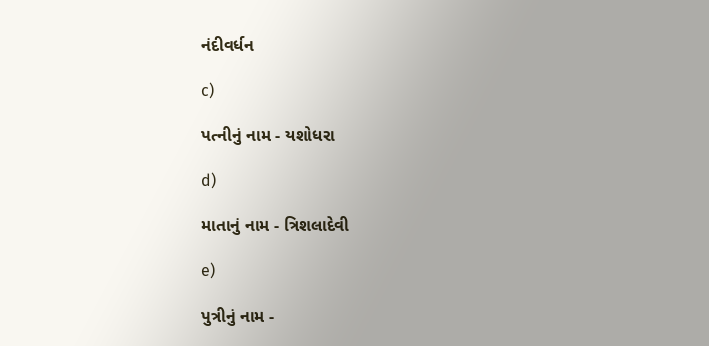નંદીવર્ધન

c)

પત્નીનું નામ - યશોધરા

d)

માતાનું નામ - ત્રિશલાદેવી

e)

પુત્રીનું નામ -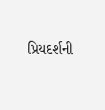પ્રિયદર્શની